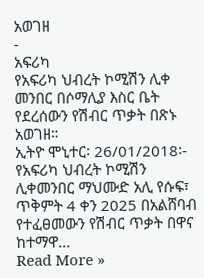አወገዘ
-
አፍሪካ
የአፍሪካ ህብረት ኮሚሽን ሊቀ መንበር በሶማሊያ እስር ቤት የደረሰውን የሽብር ጥቃት በጽኑ አወገዘ።
ኢትዮ ሞኒተር፡ 26/01/2018፡- የአፍሪካ ህብረት ኮሚሽን ሊቀመንበር ማህሙድ አሊ የሱፍ፣ ጥቅምት 4 ቀን 2025 በአልሸባብ የተፈፀመውን የሽብር ጥቃት በዋና ከተማዋ…
Read More »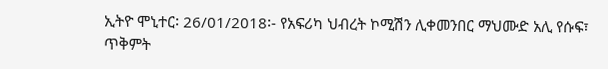ኢትዮ ሞኒተር፡ 26/01/2018፡- የአፍሪካ ህብረት ኮሚሽን ሊቀመንበር ማህሙድ አሊ የሱፍ፣ ጥቅምት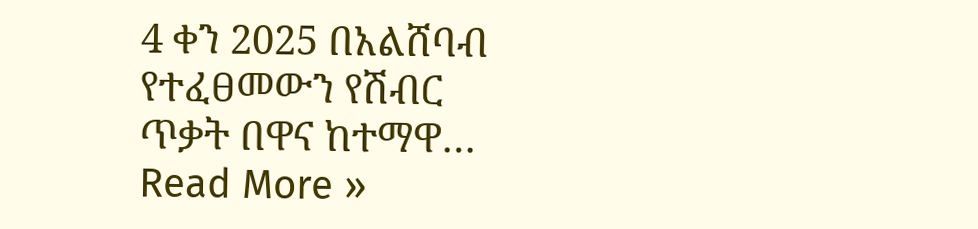4 ቀን 2025 በአልሸባብ የተፈፀመውን የሽብር ጥቃት በዋና ከተማዋ…
Read More »